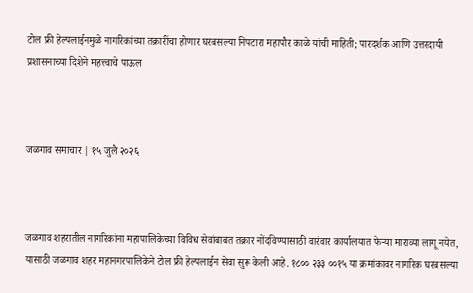टोल फ्री हेल्पलाईनमुळे नागरिकांच्या तक्रारींचा होणार घरबसल्या निपटारा महापौर काळे यांची माहिती; पारदर्शक आणि उत्तरदायी प्रशासनाच्या दिशेने महत्त्वाचे पाऊल



जळगाव समाचार | १५ जुलै २०२६



जळगाव शहरातील नागरिकांना महापालिकेच्या विविध सेवांबाबत तक्रार नोंदविण्यासाठी वारंवार कार्यालयात फेऱ्या माराव्या लागू नयेत, यासाठी जळगाव शहर महानगरपालिकेने टोल फ्री हेल्पलाईन सेवा सुरू केली आहे. १८०० २३३ ००१५ या क्रमांकावर नागरिक घरबसल्या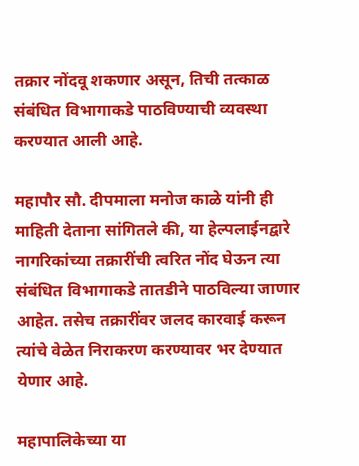तक्रार नोंदवू शकणार असून, तिची तत्काळ संबंधित विभागाकडे पाठविण्याची व्यवस्था करण्यात आली आहे.

महापौर सौ. दीपमाला मनोज काळे यांनी ही माहिती देताना सांगितले की, या हेल्पलाईनद्वारे नागरिकांच्या तक्रारींची त्वरित नोंद घेऊन त्या संबंधित विभागाकडे तातडीने पाठविल्या जाणार आहेत. तसेच तक्रारींवर जलद कारवाई करून त्यांचे वेळेत निराकरण करण्यावर भर देण्यात येणार आहे.

महापालिकेच्या या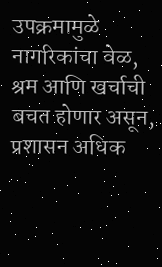उपक्रमामुळे नागरिकांचा वेळ, श्रम आणि खर्चाची बचत होणार असून, प्रशासन अधिक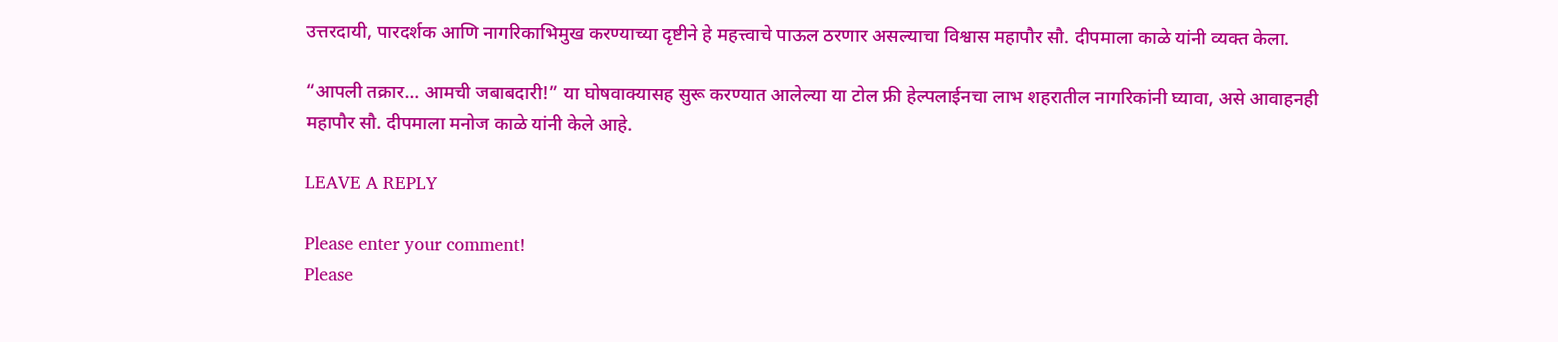उत्तरदायी, पारदर्शक आणि नागरिकाभिमुख करण्याच्या दृष्टीने हे महत्त्वाचे पाऊल ठरणार असल्याचा विश्वास महापौर सौ. दीपमाला काळे यांनी व्यक्त केला.

“आपली तक्रार… आमची जबाबदारी!” या घोषवाक्यासह सुरू करण्यात आलेल्या या टोल फ्री हेल्पलाईनचा लाभ शहरातील नागरिकांनी घ्यावा, असे आवाहनही महापौर सौ. दीपमाला मनोज काळे यांनी केले आहे.

LEAVE A REPLY

Please enter your comment!
Please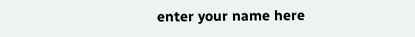enter your name here